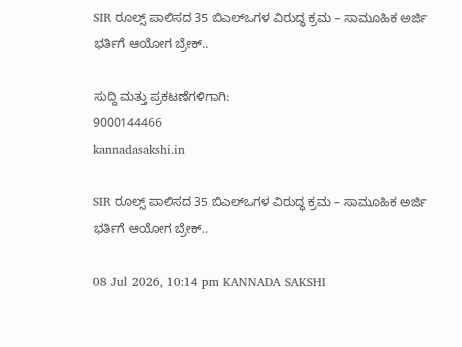SIR ರೂಲ್ಸ್ ಪಾಲಿಸದ 35 ಬಿಎಲ್‌ಒಗಳ ವಿರುದ್ಧ ಕ್ರಮ – ಸಾಮೂಹಿಕ ಅರ್ಜಿ ಭರ್ತಿಗೆ ಆಯೋಗ ಬ್ರೇಕ್..

ಸುದ್ದಿ ಮತ್ತು ಪ್ರಕಟಣೆಗಳಿಗಾಗಿ:
9000144466
kannadasakshi.in

SIR ರೂಲ್ಸ್ ಪಾಲಿಸದ 35 ಬಿಎಲ್‌ಒಗಳ ವಿರುದ್ಧ ಕ್ರಮ – ಸಾಮೂಹಿಕ ಅರ್ಜಿ ಭರ್ತಿಗೆ ಆಯೋಗ ಬ್ರೇಕ್..

08 Jul 2026, 10:14 pm KANNADA SAKSHI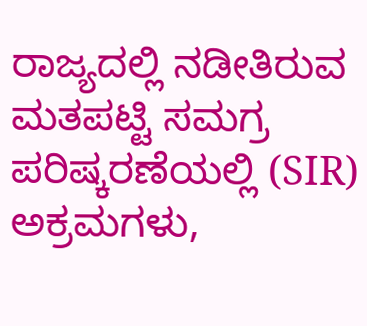ರಾಜ್ಯದಲ್ಲಿ ನಡೀತಿರುವ ಮತಪಟ್ಟಿ ಸಮಗ್ರ ಪರಿಷ್ಕರಣೆಯಲ್ಲಿ (SIR) ಅಕ್ರಮಗಳು,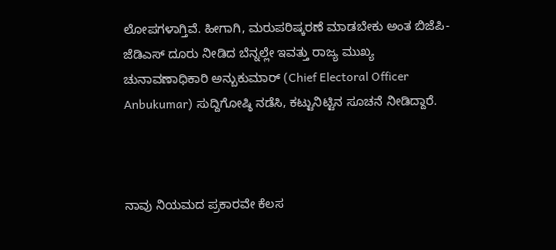ಲೋಪಗಳಾಗ್ತಿವೆ. ಹೀಗಾಗಿ, ಮರುಪರಿಷ್ಕರಣೆ ಮಾಡಬೇಕು ಅಂತ ಬಿಜೆಪಿ-ಜೆಡಿಎಸ್ ದೂರು ನೀಡಿದ ಬೆನ್ನಲ್ಲೇ ಇವತ್ತು ರಾಜ್ಯ ಮುಖ್ಯ ಚುನಾವಣಾಧಿಕಾರಿ ಅನ್ಬುಕುಮಾರ್ (Chief Electoral Officer Anbukumar) ಸುದ್ದಿಗೋಷ್ಠಿ ನಡೆಸಿ, ಕಟ್ಟುನಿಟ್ಟಿನ ಸೂಚನೆ ನೀಡಿದ್ದಾರೆ.



ನಾವು ನಿಯಮದ ಪ್ರಕಾರವೇ ಕೆಲಸ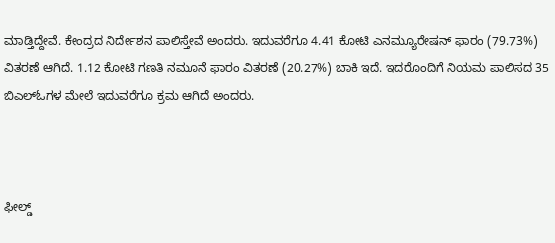ಮಾಡ್ತಿದ್ದೇವೆ. ಕೇಂದ್ರದ ನಿರ್ದೇಶನ ಪಾಲಿಸ್ತೇವೆ ಅಂದರು. ಇದುವರೆಗೂ 4.41 ಕೋಟಿ ಎನಮ್ಯೂರೇಷನ್ ಫಾರಂ (79.73%) ವಿತರಣೆ ಆಗಿದೆ. 1.12 ಕೋಟಿ ಗಣತಿ ನಮೂನೆ ಫಾರಂ ವಿತರಣೆ (20.27%) ಬಾಕಿ ಇದೆ. ಇದರೊಂದಿಗೆ ನಿಯಮ ಪಾಲಿಸದ 35 ಬಿಎಲ್‌ಓಗಳ ಮೇಲೆ ಇದುವರೆಗೂ ಕ್ರಮ ಆಗಿದೆ ಅಂದರು.



ಫೀಲ್ಡ್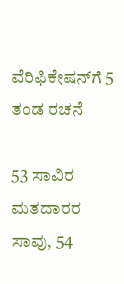ವೆರಿಫಿಕೇಷನ್‌ಗೆ 5 ತಂಡ ರಚನೆ

53 ಸಾವಿರ ಮತದಾರರ ಸಾವು, 54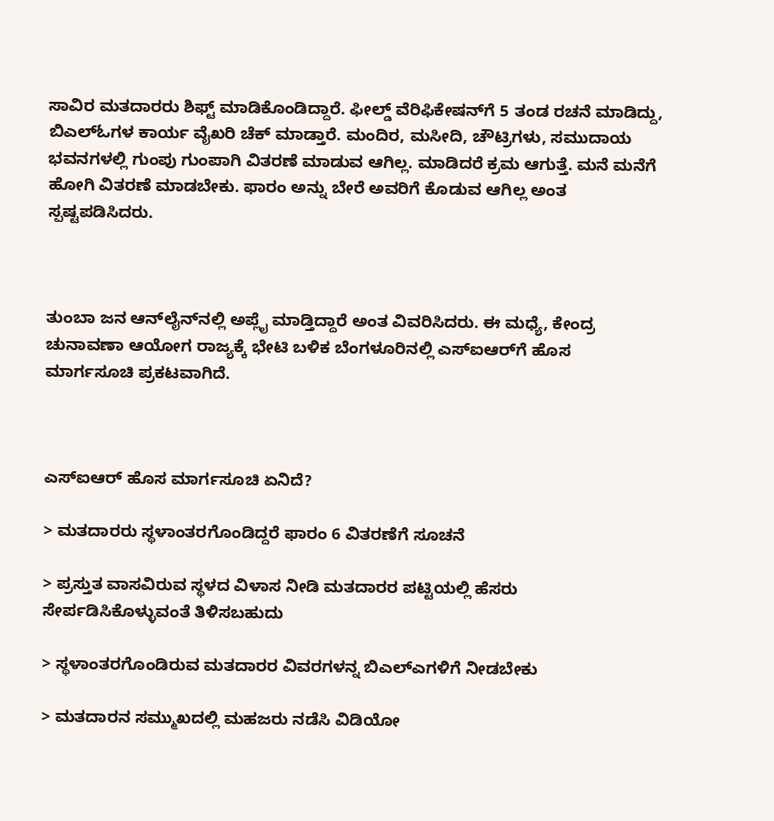ಸಾವಿರ ಮತದಾರರು ಶಿಫ್ಟ್ ಮಾಡಿಕೊಂಡಿದ್ದಾರೆ. ಫೀಲ್ಡ್ ವೆರಿಫಿಕೇಷನ್‌ಗೆ 5 ತಂಡ ರಚನೆ ಮಾಡಿದ್ದು, ಬಿಎಲ್‌ಓಗಳ ಕಾರ್ಯ ವೈಖರಿ ಚೆಕ್ ಮಾಡ್ತಾರೆ. ಮಂದಿರ, ಮಸೀದಿ, ಚೌಟ್ರಿಗಳು, ಸಮುದಾಯ ಭವನಗಳಲ್ಲಿ ಗುಂಪು ಗುಂಪಾಗಿ ವಿತರಣೆ ಮಾಡುವ ಆಗಿಲ್ಲ. ಮಾಡಿದರೆ ಕ್ರಮ ಆಗುತ್ತೆ. ಮನೆ ಮನೆಗೆ ಹೋಗಿ ವಿತರಣೆ ಮಾಡಬೇಕು. ಫಾರಂ ಅನ್ನು ಬೇರೆ ಅವರಿಗೆ ಕೊಡುವ ಆಗಿಲ್ಲ ಅಂತ ಸ್ಪಷ್ಟಪಡಿಸಿದರು.



ತುಂಬಾ ಜನ ಆನ್‌ಲೈನ್‌ನಲ್ಲಿ ಅಪ್ಲೈ ಮಾಡ್ತಿದ್ದಾರೆ ಅಂತ ವಿವರಿಸಿದರು. ಈ ಮಧ್ಯೆ, ಕೇಂದ್ರ ಚುನಾವಣಾ ಆಯೋಗ ರಾಜ್ಯಕ್ಕೆ ಭೇಟಿ ಬಳಿಕ ಬೆಂಗಳೂರಿನಲ್ಲಿ ಎಸ್‌ಐಆರ್‌ಗೆ ಹೊಸ ಮಾರ್ಗಸೂಚಿ ಪ್ರಕಟವಾಗಿದೆ.



ಎಸ್‌ಐಆರ್ ಹೊಸ ಮಾರ್ಗಸೂಚಿ ಏನಿದೆ?

> ಮತದಾರರು ಸ್ಥಳಾಂತರಗೊಂಡಿದ್ದರೆ ಫಾರಂ 6 ವಿತರಣೆಗೆ ಸೂಚನೆ

> ಪ್ರಸ್ತುತ ವಾಸವಿರುವ ಸ್ಥಳದ ವಿಳಾಸ ನೀಡಿ ಮತದಾರರ ಪಟ್ಟಿಯಲ್ಲಿ ಹೆಸರು ಸೇರ್ಪಡಿಸಿಕೊಳ್ಳುವಂತೆ ತಿಳಿಸಬಹುದು

> ಸ್ಥಳಾಂತರಗೊಂಡಿರುವ ಮತದಾರರ ವಿವರಗಳನ್ನ ಬಿಎಲ್‌ಎಗಳಿಗೆ ನೀಡಬೇಕು

> ಮತದಾರನ ಸಮ್ಮುಖದಲ್ಲಿ ಮಹಜರು ನಡೆಸಿ ವಿಡಿಯೋ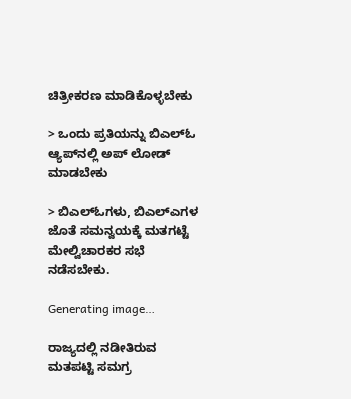ಚಿತ್ರೀಕರಣ ಮಾಡಿಕೊಳ್ಳಬೇಕು

> ಒಂದು ಪ್ರತಿಯನ್ನು ಬಿಎಲ್‌ಓ ಆ್ಯಪ್‌ನಲ್ಲಿ ಅಪ್ ಲೋಡ್ ಮಾಡಬೇಕು

> ಬಿಎಲ್‌ಓಗಳು, ಬಿಎಲ್‌ಎಗಳ ಜೊತೆ ಸಮನ್ವಯಕ್ಕೆ ಮತಗಟ್ಟೆ ಮೇಲ್ವಿಚಾರಕರ ಸಭೆ ನಡೆಸಬೇಕು.

Generating image…

ರಾಜ್ಯದಲ್ಲಿ ನಡೀತಿರುವ ಮತಪಟ್ಟಿ ಸಮಗ್ರ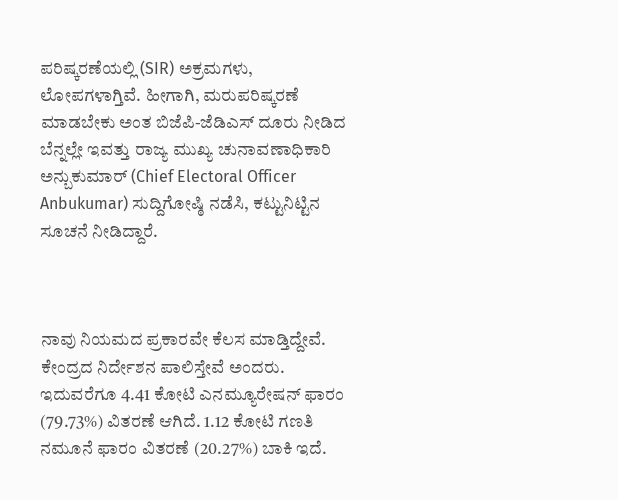ಪರಿಷ್ಕರಣೆಯಲ್ಲಿ (SIR) ಅಕ್ರಮಗಳು, ಲೋಪಗಳಾಗ್ತಿವೆ. ಹೀಗಾಗಿ, ಮರುಪರಿಷ್ಕರಣೆ ಮಾಡಬೇಕು ಅಂತ ಬಿಜೆಪಿ-ಜೆಡಿಎಸ್ ದೂರು ನೀಡಿದ ಬೆನ್ನಲ್ಲೇ ಇವತ್ತು ರಾಜ್ಯ ಮುಖ್ಯ ಚುನಾವಣಾಧಿಕಾರಿ ಅನ್ಬುಕುಮಾರ್ (Chief Electoral Officer Anbukumar) ಸುದ್ದಿಗೋಷ್ಠಿ ನಡೆಸಿ, ಕಟ್ಟುನಿಟ್ಟಿನ ಸೂಚನೆ ನೀಡಿದ್ದಾರೆ.



ನಾವು ನಿಯಮದ ಪ್ರಕಾರವೇ ಕೆಲಸ ಮಾಡ್ತಿದ್ದೇವೆ. ಕೇಂದ್ರದ ನಿರ್ದೇಶನ ಪಾಲಿಸ್ತೇವೆ ಅಂದರು. ಇದುವರೆಗೂ 4.41 ಕೋಟಿ ಎನಮ್ಯೂರೇಷನ್ ಫಾರಂ (79.73%) ವಿತರಣೆ ಆಗಿದೆ. 1.12 ಕೋಟಿ ಗಣತಿ ನಮೂನೆ ಫಾರಂ ವಿತರಣೆ (20.27%) ಬಾಕಿ ಇದೆ.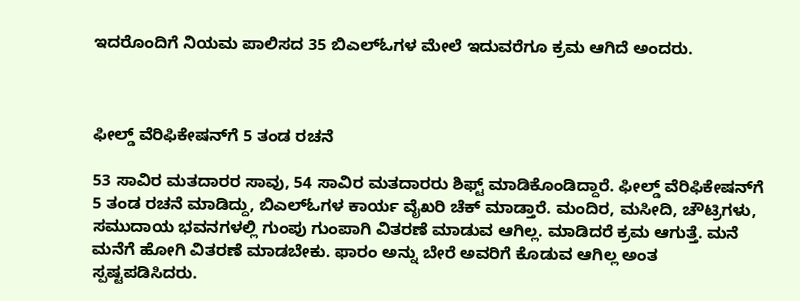ಇದರೊಂದಿಗೆ ನಿಯಮ ಪಾಲಿಸದ 35 ಬಿಎಲ್‌ಓಗಳ ಮೇಲೆ ಇದುವರೆಗೂ ಕ್ರಮ ಆಗಿದೆ ಅಂದರು.



ಫೀಲ್ಡ್ ವೆರಿಫಿಕೇಷನ್‌ಗೆ 5 ತಂಡ ರಚನೆ

53 ಸಾವಿರ ಮತದಾರರ ಸಾವು, 54 ಸಾವಿರ ಮತದಾರರು ಶಿಫ್ಟ್ ಮಾಡಿಕೊಂಡಿದ್ದಾರೆ. ಫೀಲ್ಡ್ ವೆರಿಫಿಕೇಷನ್‌ಗೆ 5 ತಂಡ ರಚನೆ ಮಾಡಿದ್ದು, ಬಿಎಲ್‌ಓಗಳ ಕಾರ್ಯ ವೈಖರಿ ಚೆಕ್ ಮಾಡ್ತಾರೆ. ಮಂದಿರ, ಮಸೀದಿ, ಚೌಟ್ರಿಗಳು, ಸಮುದಾಯ ಭವನಗಳಲ್ಲಿ ಗುಂಪು ಗುಂಪಾಗಿ ವಿತರಣೆ ಮಾಡುವ ಆಗಿಲ್ಲ. ಮಾಡಿದರೆ ಕ್ರಮ ಆಗುತ್ತೆ. ಮನೆ ಮನೆಗೆ ಹೋಗಿ ವಿತರಣೆ ಮಾಡಬೇಕು. ಫಾರಂ ಅನ್ನು ಬೇರೆ ಅವರಿಗೆ ಕೊಡುವ ಆಗಿಲ್ಲ ಅಂತ ಸ್ಪಷ್ಟಪಡಿಸಿದರು.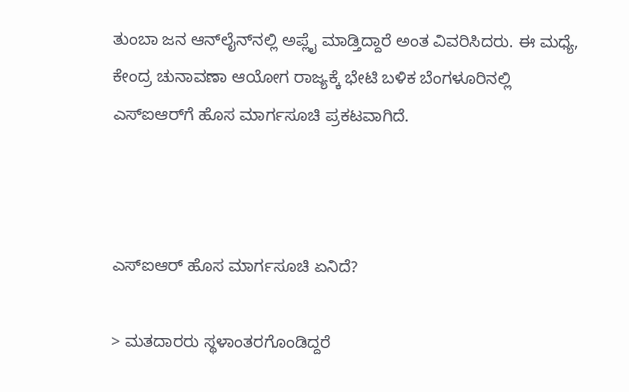ತುಂಬಾ ಜನ ಆನ್‌ಲೈನ್‌ನಲ್ಲಿ ಅಪ್ಲೈ ಮಾಡ್ತಿದ್ದಾರೆ ಅಂತ ವಿವರಿಸಿದರು. ಈ ಮಧ್ಯೆ, ಕೇಂದ್ರ ಚುನಾವಣಾ ಆಯೋಗ ರಾಜ್ಯಕ್ಕೆ ಭೇಟಿ ಬಳಿಕ ಬೆಂಗಳೂರಿನಲ್ಲಿ ಎಸ್‌ಐಆರ್‌ಗೆ ಹೊಸ ಮಾರ್ಗಸೂಚಿ ಪ್ರಕಟವಾಗಿದೆ.



ಎಸ್‌ಐಆರ್ ಹೊಸ ಮಾರ್ಗಸೂಚಿ ಏನಿದೆ?

> ಮತದಾರರು ಸ್ಥಳಾಂತರಗೊಂಡಿದ್ದರೆ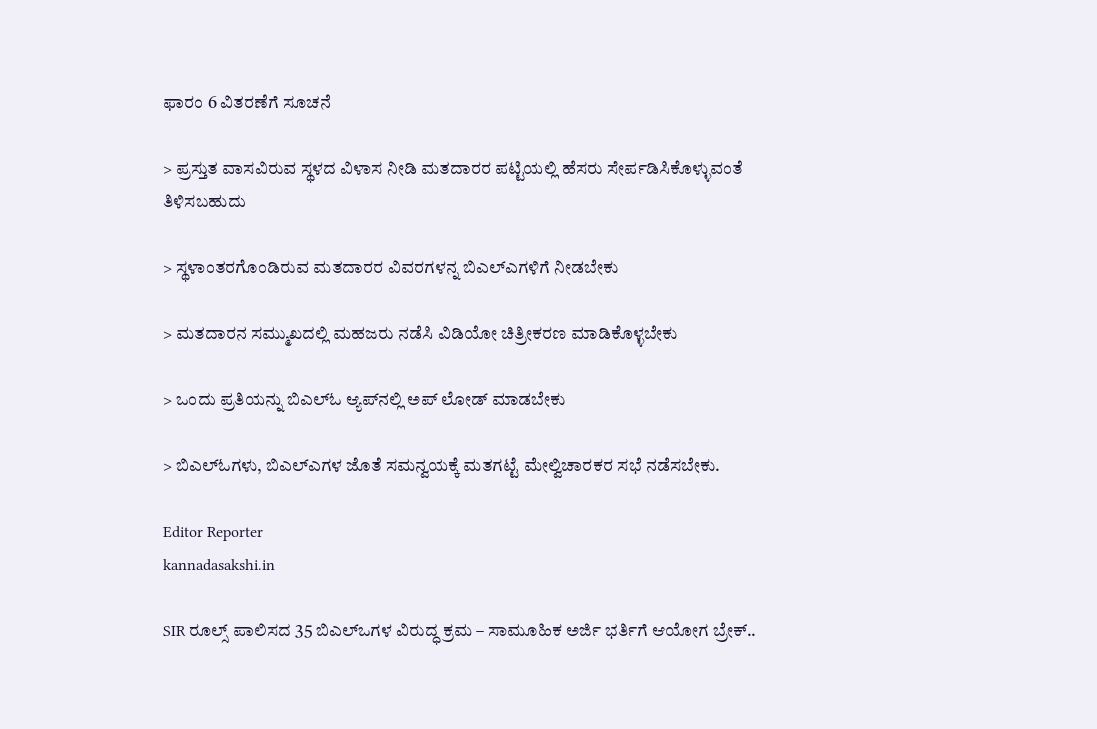ಫಾರಂ 6 ವಿತರಣೆಗೆ ಸೂಚನೆ

> ಪ್ರಸ್ತುತ ವಾಸವಿರುವ ಸ್ಥಳದ ವಿಳಾಸ ನೀಡಿ ಮತದಾರರ ಪಟ್ಟಿಯಲ್ಲಿ ಹೆಸರು ಸೇರ್ಪಡಿಸಿಕೊಳ್ಳುವಂತೆ ತಿಳಿಸಬಹುದು

> ಸ್ಥಳಾಂತರಗೊಂಡಿರುವ ಮತದಾರರ ವಿವರಗಳನ್ನ ಬಿಎಲ್‌ಎಗಳಿಗೆ ನೀಡಬೇಕು

> ಮತದಾರನ ಸಮ್ಮುಖದಲ್ಲಿ ಮಹಜರು ನಡೆಸಿ ವಿಡಿಯೋ ಚಿತ್ರೀಕರಣ ಮಾಡಿಕೊಳ್ಳಬೇಕು

> ಒಂದು ಪ್ರತಿಯನ್ನು ಬಿಎಲ್‌ಓ ಆ್ಯಪ್‌ನಲ್ಲಿ ಅಪ್ ಲೋಡ್ ಮಾಡಬೇಕು

> ಬಿಎಲ್‌ಓಗಳು, ಬಿಎಲ್‌ಎಗಳ ಜೊತೆ ಸಮನ್ವಯಕ್ಕೆ ಮತಗಟ್ಟೆ ಮೇಲ್ವಿಚಾರಕರ ಸಭೆ ನಡೆಸಬೇಕು.

Editor Reporter
kannadasakshi.in

SIR ರೂಲ್ಸ್ ಪಾಲಿಸದ 35 ಬಿಎಲ್‌ಒಗಳ ವಿರುದ್ಧ ಕ್ರಮ – ಸಾಮೂಹಿಕ ಅರ್ಜಿ ಭರ್ತಿಗೆ ಆಯೋಗ ಬ್ರೇಕ್..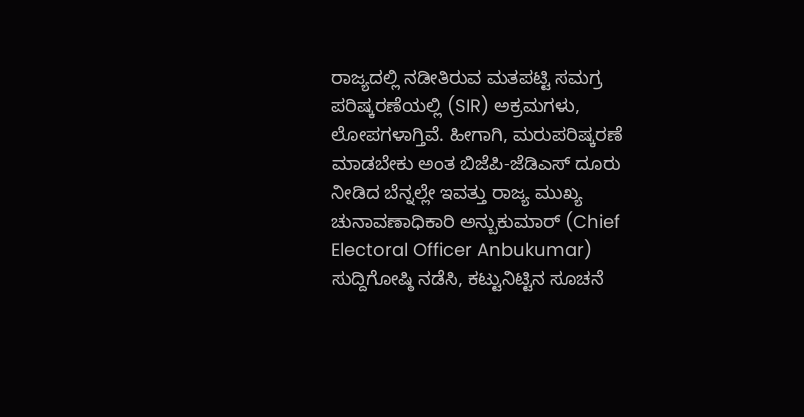ರಾಜ್ಯದಲ್ಲಿ ನಡೀತಿರುವ ಮತಪಟ್ಟಿ ಸಮಗ್ರ ಪರಿಷ್ಕರಣೆಯಲ್ಲಿ (SIR) ಅಕ್ರಮಗಳು, ಲೋಪಗಳಾಗ್ತಿವೆ. ಹೀಗಾಗಿ, ಮರುಪರಿಷ್ಕರಣೆ ಮಾಡಬೇಕು ಅಂತ ಬಿಜೆಪಿ-ಜೆಡಿಎಸ್ ದೂರು ನೀಡಿದ ಬೆನ್ನಲ್ಲೇ ಇವತ್ತು ರಾಜ್ಯ ಮುಖ್ಯ ಚುನಾವಣಾಧಿಕಾರಿ ಅನ್ಬುಕುಮಾರ್ (Chief Electoral Officer Anbukumar) ಸುದ್ದಿಗೋಷ್ಠಿ ನಡೆಸಿ, ಕಟ್ಟುನಿಟ್ಟಿನ ಸೂಚನೆ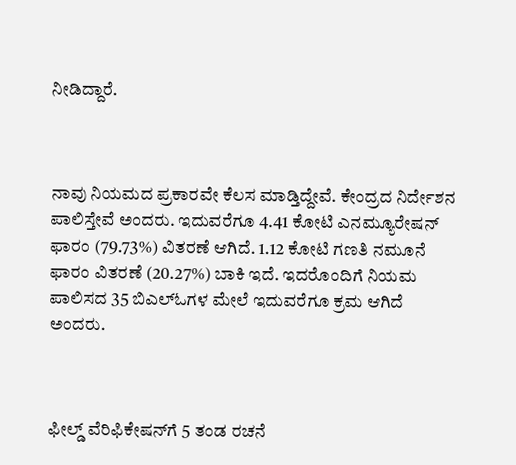ನೀಡಿದ್ದಾರೆ.



ನಾವು ನಿಯಮದ ಪ್ರಕಾರವೇ ಕೆಲಸ ಮಾಡ್ತಿದ್ದೇವೆ. ಕೇಂದ್ರದ ನಿರ್ದೇಶನ ಪಾಲಿಸ್ತೇವೆ ಅಂದರು. ಇದುವರೆಗೂ 4.41 ಕೋಟಿ ಎನಮ್ಯೂರೇಷನ್ ಫಾರಂ (79.73%) ವಿತರಣೆ ಆಗಿದೆ. 1.12 ಕೋಟಿ ಗಣತಿ ನಮೂನೆ ಫಾರಂ ವಿತರಣೆ (20.27%) ಬಾಕಿ ಇದೆ. ಇದರೊಂದಿಗೆ ನಿಯಮ ಪಾಲಿಸದ 35 ಬಿಎಲ್‌ಓಗಳ ಮೇಲೆ ಇದುವರೆಗೂ ಕ್ರಮ ಆಗಿದೆ ಅಂದರು.



ಫೀಲ್ಡ್ ವೆರಿಫಿಕೇಷನ್‌ಗೆ 5 ತಂಡ ರಚನೆ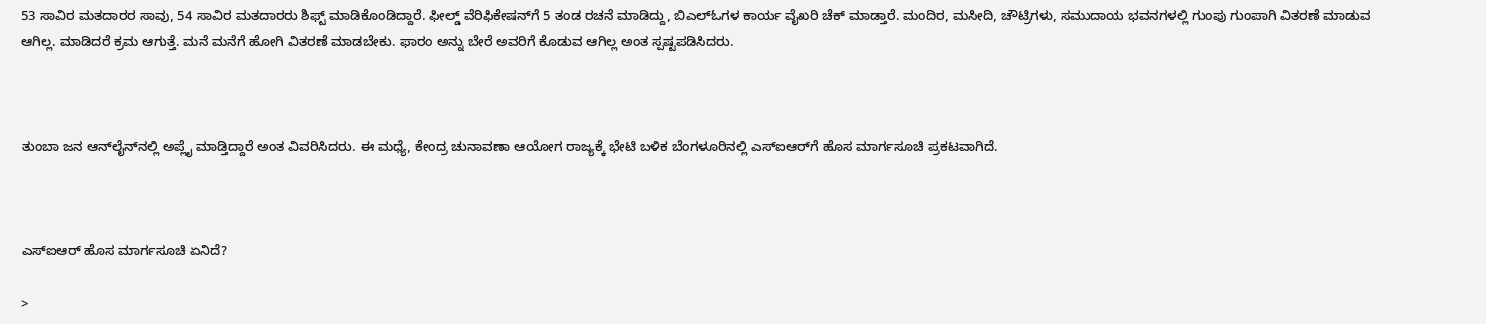53 ಸಾವಿರ ಮತದಾರರ ಸಾವು, 54 ಸಾವಿರ ಮತದಾರರು ಶಿಫ್ಟ್ ಮಾಡಿಕೊಂಡಿದ್ದಾರೆ. ಫೀಲ್ಡ್ ವೆರಿಫಿಕೇಷನ್‌ಗೆ 5 ತಂಡ ರಚನೆ ಮಾಡಿದ್ದು, ಬಿಎಲ್‌ಓಗಳ ಕಾರ್ಯ ವೈಖರಿ ಚೆಕ್ ಮಾಡ್ತಾರೆ. ಮಂದಿರ, ಮಸೀದಿ, ಚೌಟ್ರಿಗಳು, ಸಮುದಾಯ ಭವನಗಳಲ್ಲಿ ಗುಂಪು ಗುಂಪಾಗಿ ವಿತರಣೆ ಮಾಡುವ ಆಗಿಲ್ಲ. ಮಾಡಿದರೆ ಕ್ರಮ ಆಗುತ್ತೆ. ಮನೆ ಮನೆಗೆ ಹೋಗಿ ವಿತರಣೆ ಮಾಡಬೇಕು. ಫಾರಂ ಅನ್ನು ಬೇರೆ ಅವರಿಗೆ ಕೊಡುವ ಆಗಿಲ್ಲ ಅಂತ ಸ್ಪಷ್ಟಪಡಿಸಿದರು.



ತುಂಬಾ ಜನ ಆನ್‌ಲೈನ್‌ನಲ್ಲಿ ಅಪ್ಲೈ ಮಾಡ್ತಿದ್ದಾರೆ ಅಂತ ವಿವರಿಸಿದರು. ಈ ಮಧ್ಯೆ, ಕೇಂದ್ರ ಚುನಾವಣಾ ಆಯೋಗ ರಾಜ್ಯಕ್ಕೆ ಭೇಟಿ ಬಳಿಕ ಬೆಂಗಳೂರಿನಲ್ಲಿ ಎಸ್‌ಐಆರ್‌ಗೆ ಹೊಸ ಮಾರ್ಗಸೂಚಿ ಪ್ರಕಟವಾಗಿದೆ.



ಎಸ್‌ಐಆರ್ ಹೊಸ ಮಾರ್ಗಸೂಚಿ ಏನಿದೆ?

>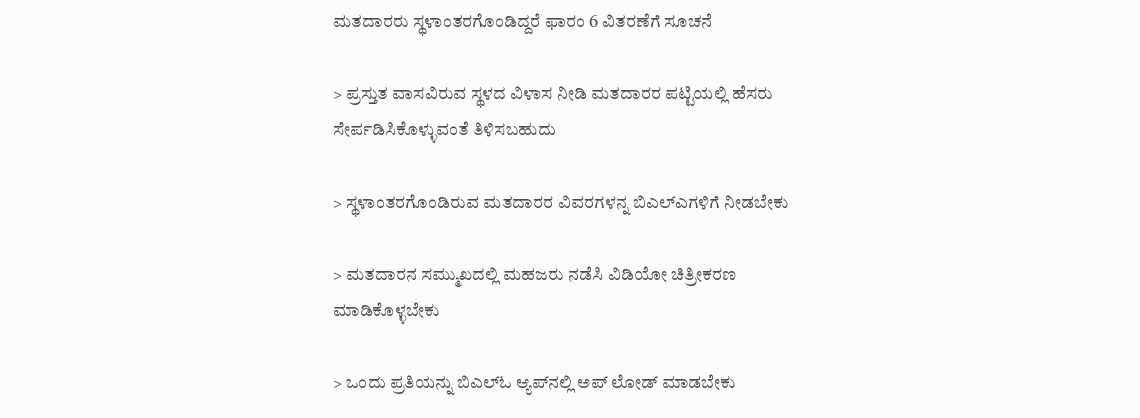ಮತದಾರರು ಸ್ಥಳಾಂತರಗೊಂಡಿದ್ದರೆ ಫಾರಂ 6 ವಿತರಣೆಗೆ ಸೂಚನೆ

> ಪ್ರಸ್ತುತ ವಾಸವಿರುವ ಸ್ಥಳದ ವಿಳಾಸ ನೀಡಿ ಮತದಾರರ ಪಟ್ಟಿಯಲ್ಲಿ ಹೆಸರು ಸೇರ್ಪಡಿಸಿಕೊಳ್ಳುವಂತೆ ತಿಳಿಸಬಹುದು

> ಸ್ಥಳಾಂತರಗೊಂಡಿರುವ ಮತದಾರರ ವಿವರಗಳನ್ನ ಬಿಎಲ್‌ಎಗಳಿಗೆ ನೀಡಬೇಕು

> ಮತದಾರನ ಸಮ್ಮುಖದಲ್ಲಿ ಮಹಜರು ನಡೆಸಿ ವಿಡಿಯೋ ಚಿತ್ರೀಕರಣ ಮಾಡಿಕೊಳ್ಳಬೇಕು

> ಒಂದು ಪ್ರತಿಯನ್ನು ಬಿಎಲ್‌ಓ ಆ್ಯಪ್‌ನಲ್ಲಿ ಅಪ್ ಲೋಡ್ ಮಾಡಬೇಕು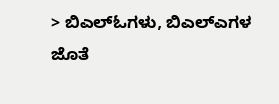> ಬಿಎಲ್‌ಓಗಳು, ಬಿಎಲ್‌ಎಗಳ ಜೊತೆ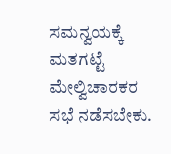ಸಮನ್ವಯಕ್ಕೆ ಮತಗಟ್ಟೆ ಮೇಲ್ವಿಚಾರಕರ ಸಭೆ ನಡೆಸಬೇಕು.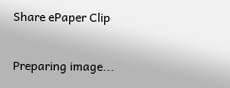Share ePaper Clip

Preparing image...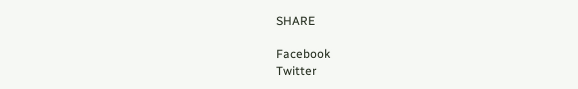SHARE

Facebook
Twitter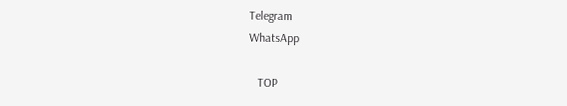Telegram
WhatsApp

   TOP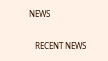NEWS

   RECENT NEWS